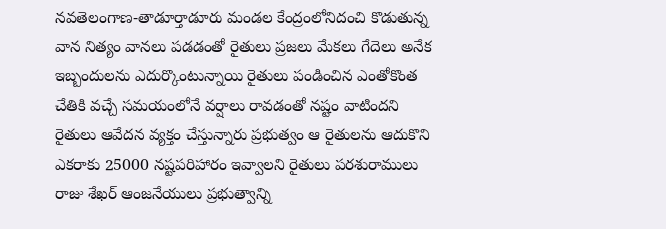నవతెలంగాణ-తాడూర్తాడూరు మండల కేంద్రంలోనిదంచి కొడుతున్న వాన నిత్యం వానలు పడడంతో రైతులు ప్రజలు మేకలు గేదెలు అనేక ఇబ్బందులను ఎదుర్కొంటున్నాయి రైతులు పండించిన ఎంతోకొంత చేతికి వచ్చే సమయంలోనే వర్షాలు రావడంతో నష్టం వాటిందని రైతులు ఆవేదన వ్యక్తం చేస్తున్నారు ప్రభుత్వం ఆ రైతులను ఆదుకొని ఎకరాకు 25000 నష్టపరిహారం ఇవ్వాలని రైతులు పరశురాములు రాజు శేఖర్ ఆంజనేయులు ప్రభుత్వాన్ని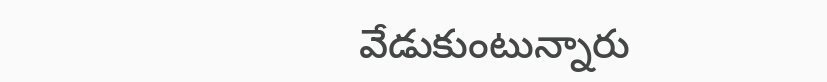వేడుకుంటున్నారు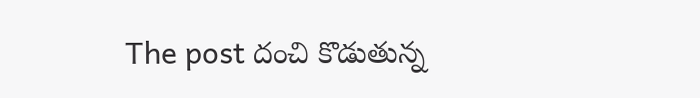The post దంచి కొడుతున్న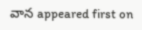వాన appeared first on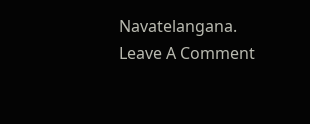Navatelangana.
Leave A Comment